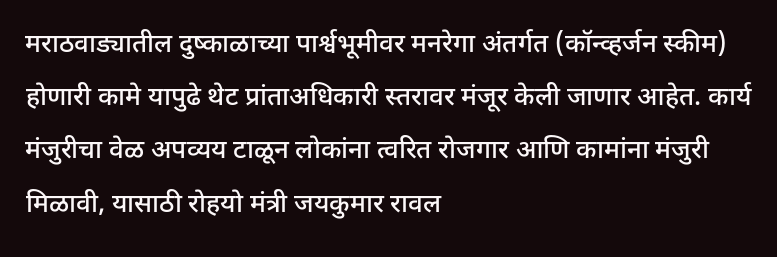मराठवाड्यातील दुष्काळाच्या पार्श्वभूमीवर मनरेगा अंतर्गत (कॉन्व्हर्जन स्कीम) होणारी कामे यापुढे थेट प्रांताअधिकारी स्तरावर मंजूर केली जाणार आहेत. कार्य मंजुरीचा वेळ अपव्यय टाळून लोकांना त्वरित रोजगार आणि कामांना मंजुरी मिळावी, यासाठी रोहयो मंत्री जयकुमार रावल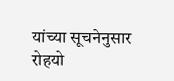यांच्या सूचनेनुसार रोहयो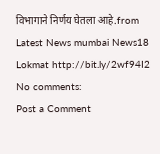विभागाने निर्णय घेतला आहे.from Latest News mumbai News18 Lokmat http://bit.ly/2wf94I2
No comments:
Post a Comment